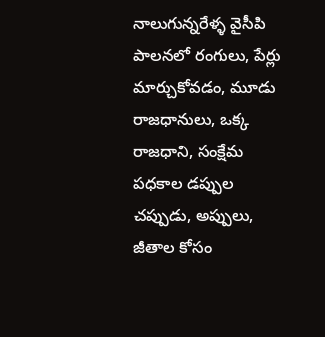నాలుగున్నరేళ్ళ వైసీపి పాలనలో రంగులు, పేర్లు మార్చుకోవడం, మూడు రాజధానులు, ఒక్క రాజధాని, సంక్షేమ పధకాల డప్పుల చప్పుడు, అప్పులు, జీతాల కోసం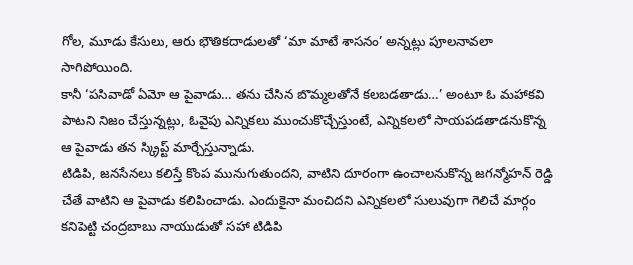గోల, మూడు కేసులు, ఆరు భౌతికదాడులతో ‘మా మాటే శాసనం’ అన్నట్లు పూలనావలా సాగిపోయింది.
కానీ ‘పసివాడో ఏమో ఆ పైవాడు… తను చేసిన బొమ్మలతోనే కలబడతాడు…’ అంటూ ఓ మహాకవి పాటని నిజం చేస్తున్నట్లు, ఓవైపు ఎన్నికలు ముంచుకొచ్చేస్తుంటే, ఎన్నికలలో సాయపడతాడనుకొన్న ఆ పైవాడు తన స్క్రిప్ట్ మార్చేస్తున్నాడు.
టిడిపి, జనసేనలు కలిస్తే కొంప మునుగుతుందని, వాటిని దూరంగా ఉంచాలనుకొన్న జగన్మోహన్ రెడ్డి చేతే వాటిని ఆ పైవాడు కలిపించాడు. ఎందుకైనా మంచిదని ఎన్నికలలో సులువుగా గెలిచే మార్గం కనిపెట్టి చంద్రబాబు నాయుడుతో సహా టిడిపి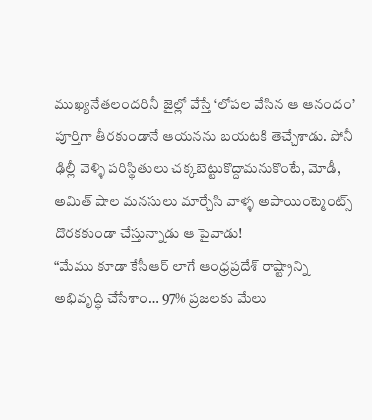ముఖ్యనేతలందరినీ జైల్లో వేస్తే ‘లోపల వేసిన ఆ ఆనందం’ పూర్తిగా తీరకుండానే ఆయనను బయటకి తెచ్చేశాడు. పోనీ ఢిల్లీ వెళ్ళి పరిస్థితులు చక్కబెట్టుకొద్దామనుకొంటే, మోడీ, అమిత్ షాల మనసులు మార్చేసి వాళ్ళ అపాయింట్మెంట్స్ దొరకకుండా చేస్తున్నాడు ఆ పైవాడు!
“మేము కూడా కేసీఆర్ లాగే ఆంధ్రప్రదేశ్ రాష్ట్రాన్ని అభివృద్ధి చేసేశాం… 97% ప్రజలకు మేలు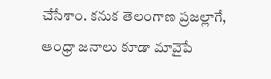చేసేశాం. కనుక తెలంగాణ ప్రజల్లాగే, ఆంధ్రా జనాలు కూడా మావైపే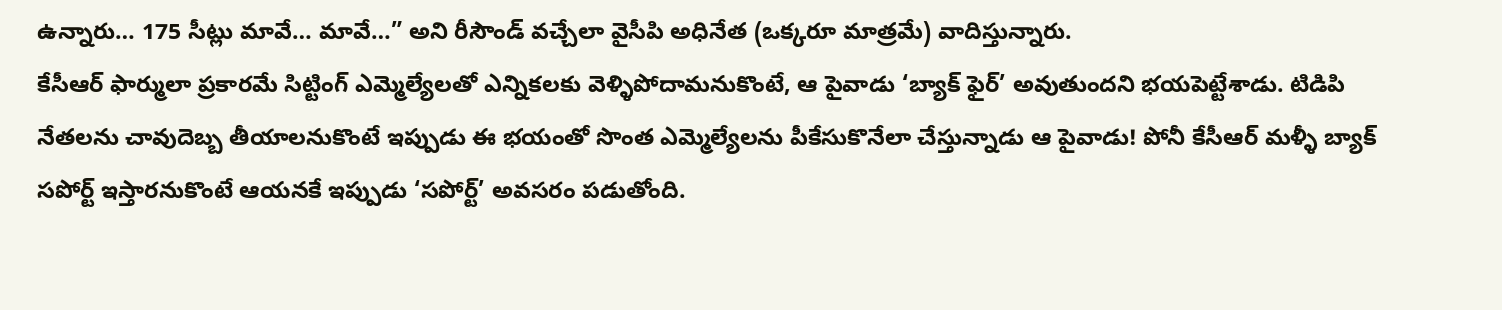ఉన్నారు… 175 సీట్లు మావే… మావే…” అని రీసౌండ్ వచ్చేలా వైసీపి అధినేత (ఒక్కరూ మాత్రమే) వాదిస్తున్నారు.
కేసీఆర్ ఫార్ములా ప్రకారమే సిట్టింగ్ ఎమ్మెల్యేలతో ఎన్నికలకు వెళ్ళిపోదామనుకొంటే, ఆ పైవాడు ‘బ్యాక్ ఫైర్’ అవుతుందని భయపెట్టేశాడు. టిడిపి నేతలను చావుదెబ్బ తీయాలనుకొంటే ఇప్పుడు ఈ భయంతో సొంత ఎమ్మెల్యేలను పీకేసుకొనేలా చేస్తున్నాడు ఆ పైవాడు! పోనీ కేసీఆర్ మళ్ళీ బ్యాక్ సపోర్ట్ ఇస్తారనుకొంటే ఆయనకే ఇప్పుడు ‘సపోర్ట్’ అవసరం పడుతోంది.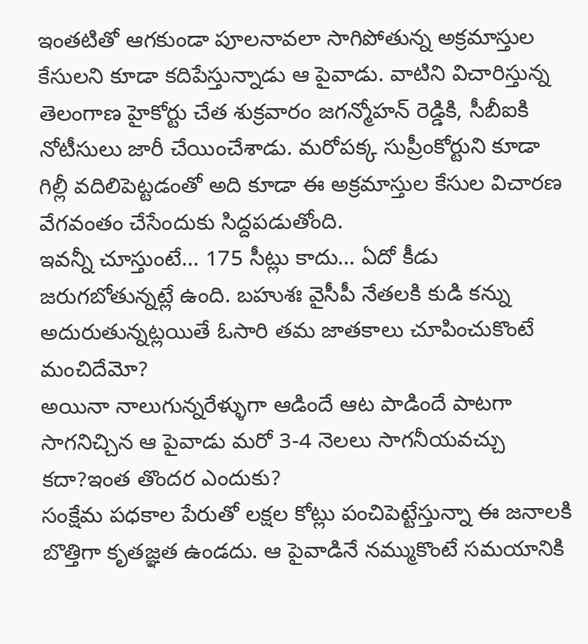ఇంతటితో ఆగకుండా పూలనావలా సాగిపోతున్న అక్రమాస్తుల కేసులని కూడా కదిపేస్తున్నాడు ఆ పైవాడు. వాటిని విచారిస్తున్న తెలంగాణ హైకోర్టు చేత శుక్రవారం జగన్మోహన్ రెడ్డికి, సీబీఐకి నోటీసులు జారీ చేయించేశాడు. మరోపక్క సుప్రీంకోర్టుని కూడా గిల్లీ వదిలిపెట్టడంతో అది కూడా ఈ అక్రమాస్తుల కేసుల విచారణ వేగవంతం చేసేందుకు సిద్దపడుతోంది.
ఇవన్నీ చూస్తుంటే… 175 సీట్లు కాదు… ఏదో కీడు జరుగబోతున్నట్లే ఉంది. బహుశః వైసీపీ నేతలకి కుడి కన్ను అదురుతున్నట్లయితే ఓసారి తమ జాతకాలు చూపించుకొంటే మంచిదేమో?
అయినా నాలుగున్నరేళ్ళుగా ఆడిందే ఆట పాడిందే పాటగా సాగనిచ్చిన ఆ పైవాడు మరో 3-4 నెలలు సాగనీయవచ్చు కదా?ఇంత తొందర ఎందుకు?
సంక్షేమ పధకాల పేరుతో లక్షల కోట్లు పంచిపెట్టేస్తున్నా ఈ జనాలకి బొత్తిగా కృతజ్ఞత ఉండదు. ఆ పైవాడినే నమ్ముకొంటే సమయానికి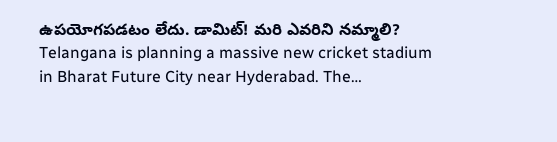ఉపయోగపడటం లేదు. డామిట్! మరి ఎవరిని నమ్మాలి?
Telangana is planning a massive new cricket stadium in Bharat Future City near Hyderabad. The…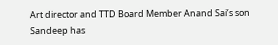Art director and TTD Board Member Anand Sai’s son Sandeep has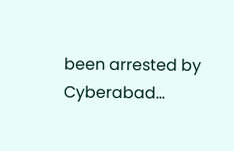been arrested by Cyberabad…